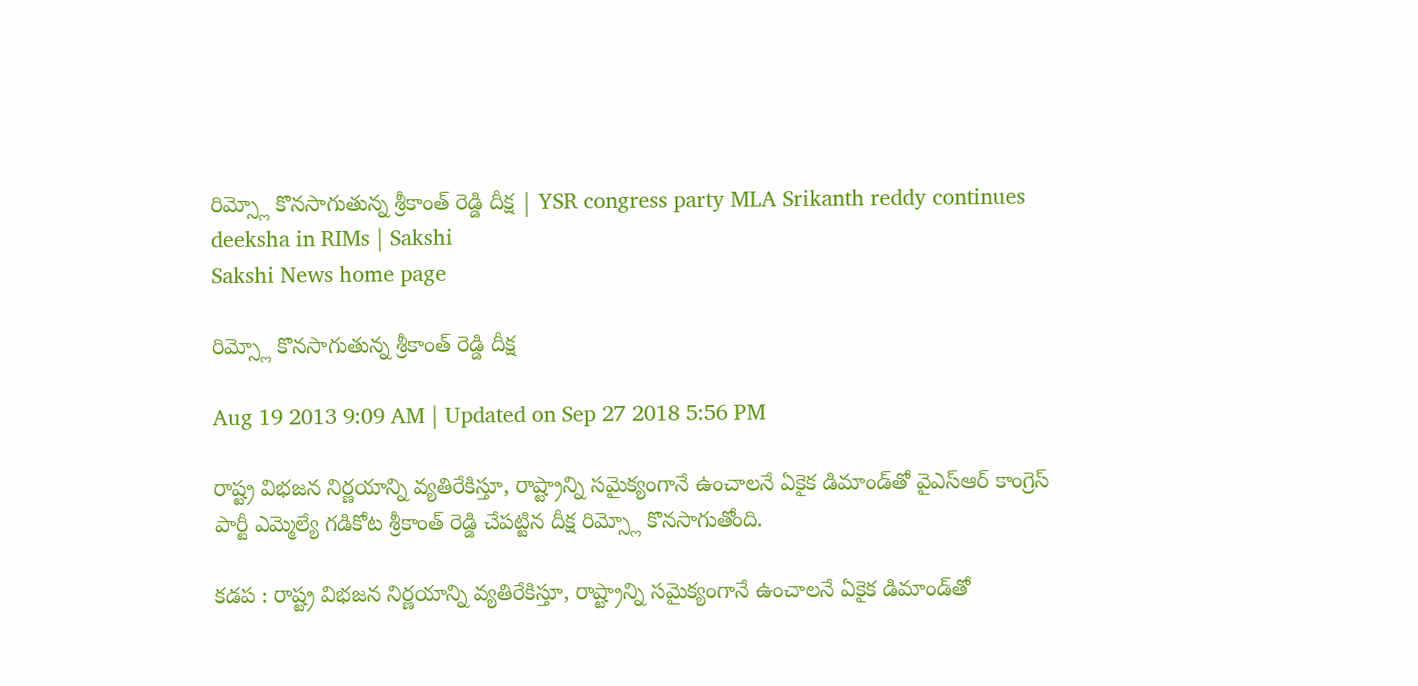రిమ్స్లో కొనసాగుతున్న శ్రీకాంత్ రెడ్డి దీక్ష | YSR congress party MLA Srikanth reddy continues deeksha in RIMs | Sakshi
Sakshi News home page

రిమ్స్లో కొనసాగుతున్న శ్రీకాంత్ రెడ్డి దీక్ష

Aug 19 2013 9:09 AM | Updated on Sep 27 2018 5:56 PM

రాష్ట్ర విభజన నిర్ణయాన్ని వ్యతిరేకిస్తూ, రాష్ట్రాన్ని సమైక్యంగానే ఉంచాలనే ఏకైక డిమాండ్‌తో వైఎస్ఆర్ కాంగ్రెస్ పార్టీ ఎమ్మెల్యే గడికోట శ్రీకాంత్ రెడ్డి చేపట్టిన దీక్ష రిమ్స్లో కొనసాగుతోంది.

కడప : రాష్ట్ర విభజన నిర్ణయాన్ని వ్యతిరేకిస్తూ, రాష్ట్రాన్ని సమైక్యంగానే ఉంచాలనే ఏకైక డిమాండ్‌తో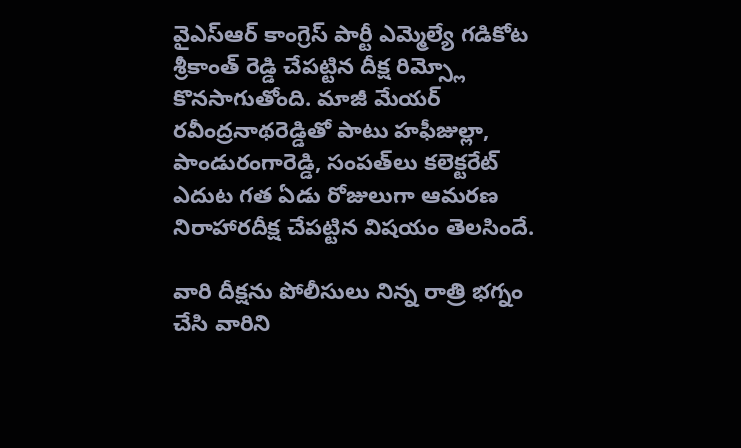వైఎస్ఆర్ కాంగ్రెస్ పార్టీ ఎమ్మెల్యే గడికోట శ్రీకాంత్ రెడ్డి చేపట్టిన దీక్ష రిమ్స్లో కొనసాగుతోంది. మాజీ మేయర్ రవీంద్రనాథరెడ్డితో పాటు హఫీజుల్లా, పాండురంగారెడ్డి, సంపత్‌లు కలెక్టరేట్ ఎదుట గత ఏడు రోజులుగా ఆమరణ నిరాహారదీక్ష చేపట్టిన విషయం తెలసిందే.

వారి దీక్షను పోలీసులు నిన్న రాత్రి భగ్నం చేసి వారిని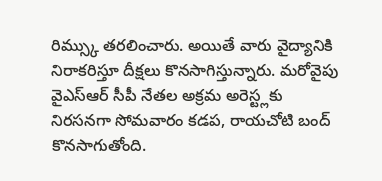రిమ్స్కు తరలించారు. అయితే వారు వైద్యానికి నిరాకరిస్తూ దీక్షలు కొనసాగిస్తున్నారు. మరోవైపు వైఎస్ఆర్ సీపీ నేతల అక్రమ అరెస్ట్లకు నిరసనగా సోమవారం కడప, రాయచోటి బంద్‌ కొనసాగుతోంది.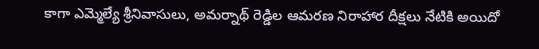కాగా ఎమ్మెల్యే శ్రీనివాసులు, అమర్నాథ్ రెడ్డిల ఆమరణ నిరాహార దీక్షలు నేటికి అయిదో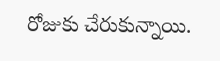రోజుకు చేరుకున్నాయి.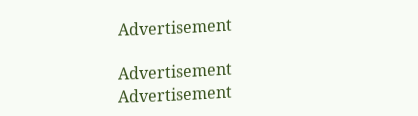Advertisement

Advertisement
Advertisement